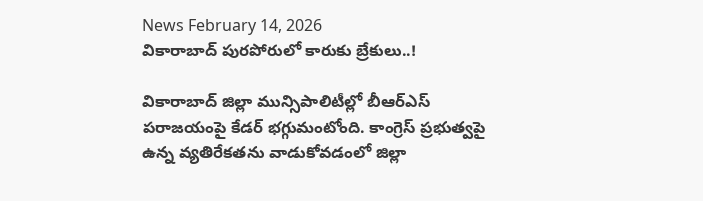News February 14, 2026
వికారాబాద్ పురపోరులో కారుకు బ్రేకులు..!

వికారాబాద్ జిల్లా మున్సిపాలిటీల్లో బీఆర్ఎస్ పరాజయంపై కేడర్ భగ్గుమంటోంది. కాంగ్రెస్ ప్రభుత్వపై ఉన్న వ్యతిరేకతను వాడుకోవడంలో జిల్లా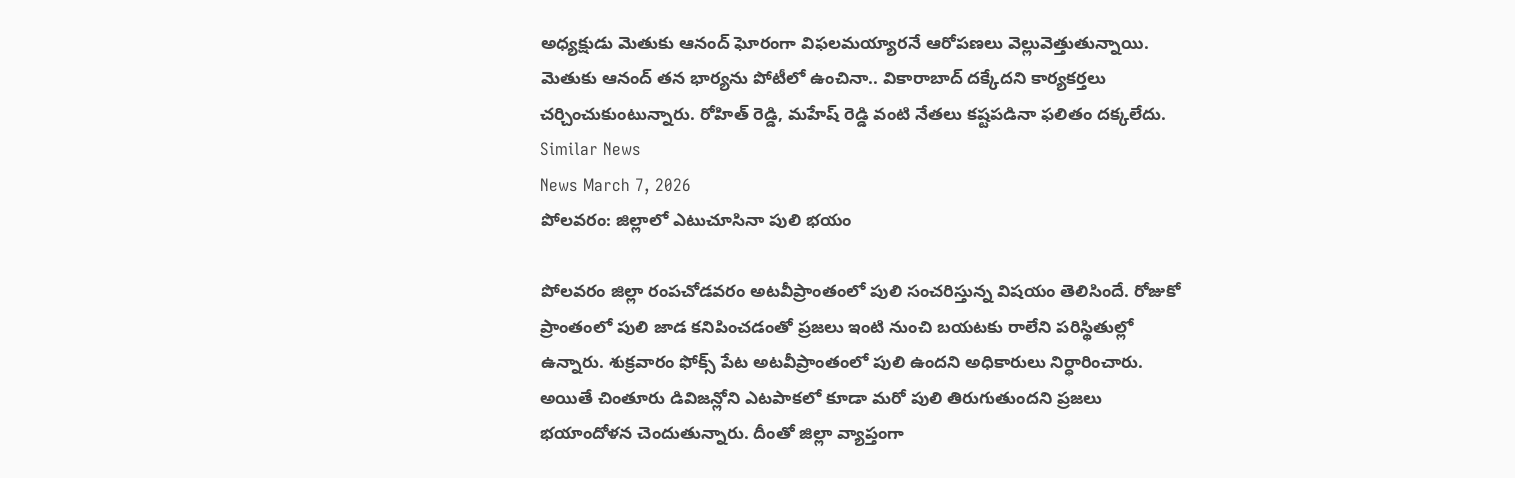అధ్యక్షుడు మెతుకు ఆనంద్ ఘోరంగా విఫలమయ్యారనే ఆరోపణలు వెల్లువెత్తుతున్నాయి. మెతుకు ఆనంద్ తన భార్యను పోటీలో ఉంచినా.. వికారాబాద్ దక్కేదని కార్యకర్తలు చర్చించుకుంటున్నారు. రోహిత్ రెడ్డి, మహేష్ రెడ్డి వంటి నేతలు కష్టపడినా ఫలితం దక్కలేదు.
Similar News
News March 7, 2026
పోలవరం: జిల్లాలో ఎటుచూసినా పులి భయం

పోలవరం జిల్లా రంపచోడవరం అటవీప్రాంతంలో పులి సంచరిస్తున్న విషయం తెలిసిందే. రోజుకో ప్రాంతంలో పులి జాడ కనిపించడంతో ప్రజలు ఇంటి నుంచి బయటకు రాలేని పరిస్థితుల్లో ఉన్నారు. శుక్రవారం ఫోక్స్ పేట అటవీప్రాంతంలో పులి ఉందని అధికారులు నిర్ధారించారు. అయితే చింతూరు డివిజన్లోని ఎటపాకలో కూడా మరో పులి తిరుగుతుందని ప్రజలు భయాందోళన చెందుతున్నారు. దీంతో జిల్లా వ్యాప్తంగా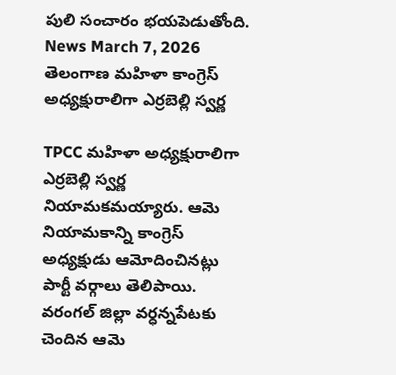పులి సంచారం భయపెడుతోంది.
News March 7, 2026
తెలంగాణ మహిళా కాంగ్రెస్ అధ్యక్షురాలిగా ఎర్రబెల్లి స్వర్ణ

TPCC మహిళా అధ్యక్షురాలిగా ఎర్రబెల్లి స్వర్ణ నియామకమయ్యారు. ఆమె నియామకాన్ని కాంగ్రెస్ అధ్యక్షుడు ఆమోదించినట్లు పార్టీ వర్గాలు తెలిపాయి. వరంగల్ జిల్లా వర్ధన్నపేటకు చెందిన ఆమె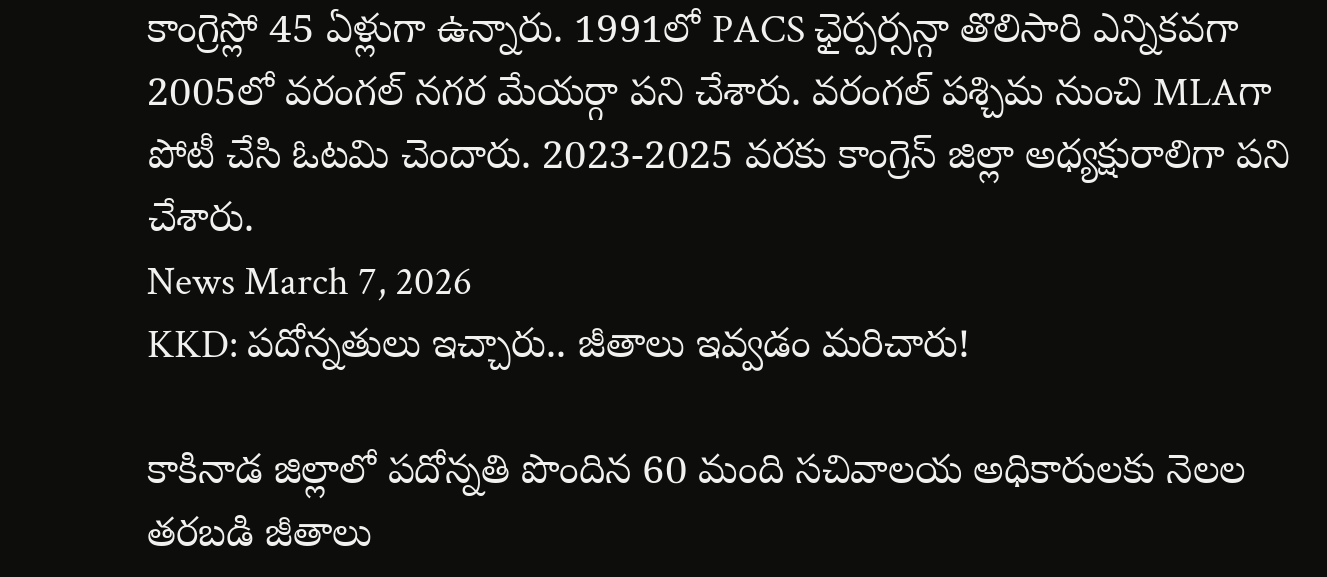కాంగ్రెస్లో 45 ఏళ్లుగా ఉన్నారు. 1991లో PACS ఛైర్పర్సన్గా తొలిసారి ఎన్నికవగా 2005లో వరంగల్ నగర మేయర్గా పని చేశారు. వరంగల్ పశ్చిమ నుంచి MLAగా పోటీ చేసి ఓటమి చెందారు. 2023-2025 వరకు కాంగ్రెస్ జిల్లా అధ్యక్షురాలిగా పని చేశారు.
News March 7, 2026
KKD: పదోన్నతులు ఇచ్చారు.. జీతాలు ఇవ్వడం మరిచారు!

కాకినాడ జిల్లాలో పదోన్నతి పొందిన 60 మంది సచివాలయ అధికారులకు నెలల తరబడి జీతాలు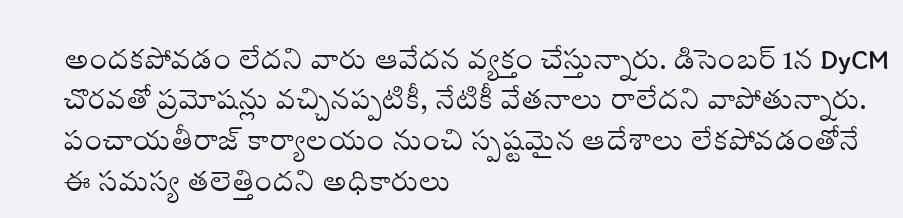అందకపోవడం లేదని వారు ఆవేదన వ్యక్తం చేస్తున్నారు. డిసెంబర్ 1న DyCM చొరవతో ప్రమోషన్లు వచ్చినప్పటికీ, నేటికీ వేతనాలు రాలేదని వాపోతున్నారు. పంచాయతీరాజ్ కార్యాలయం నుంచి స్పష్టమైన ఆదేశాలు లేకపోవడంతోనే ఈ సమస్య తలెత్తిందని అధికారులు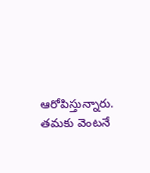ఆరోపిస్తున్నారు. తమకు వెంటనే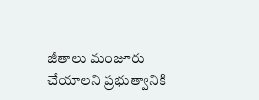జీతాలు మంజూరు చేయాలని ప్రభుత్వానికి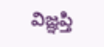విజ్ఞప్తి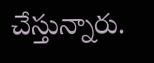చేస్తున్నారు.